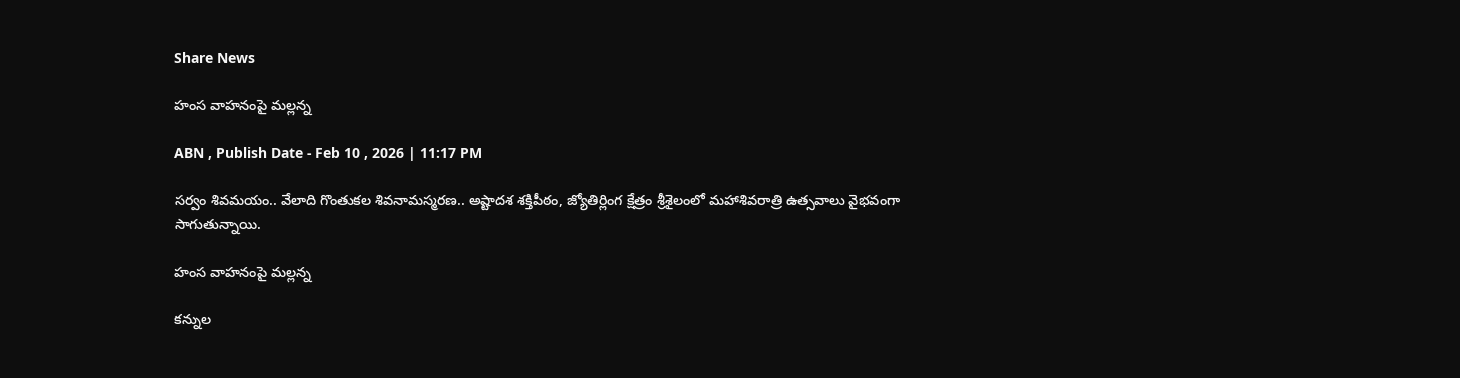Share News

హంస వాహనంపై మల్లన్న

ABN , Publish Date - Feb 10 , 2026 | 11:17 PM

సర్వం శివమయం.. వేలాది గొంతుకల శివనామస్మరణ.. అష్టాదశ శక్తిపీఠం, జ్యోతిర్లింగ క్షేత్రం శ్రీశైలంలో మహాశివరాత్రి ఉత్సవాలు వైభవంగా సాగుతున్నాయి.

హంస వాహనంపై మల్లన్న

కన్నుల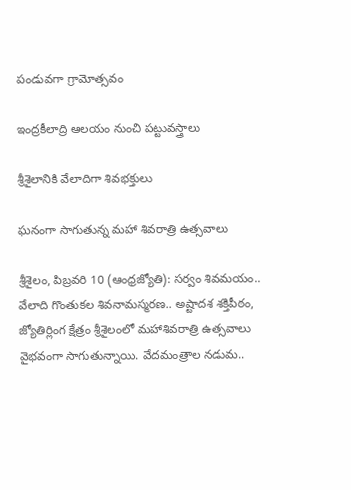పండువగా గ్రామోత్సవం

ఇంద్రకీలాద్రి ఆలయం నుంచి పట్టువస్త్రాలు

శ్రీశైలానికి వేలాదిగా శివభక్తులు

ఘనంగా సాగుతున్న మహా శివరాత్రి ఉత్సవాలు

శ్రీశైలం, పిబ్రవరి 10 (ఆంధ్రజ్యోతి): సర్వం శివమయం.. వేలాది గొంతుకల శివనామస్మరణ.. అష్టాదశ శక్తిపీఠం, జ్యోతిర్లింగ క్షేత్రం శ్రీశైలంలో మహాశివరాత్రి ఉత్సవాలు వైభవంగా సాగుతున్నాయి. వేదమంత్రాల నడుమ..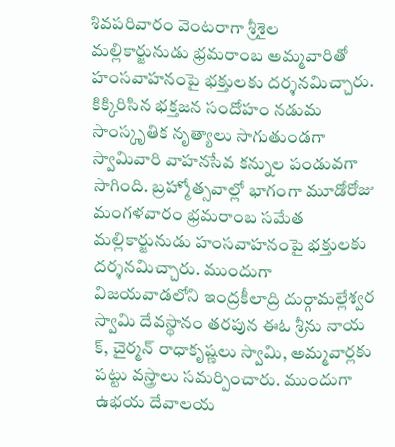శివపరివారం వెంటరాగా శ్రీశైల మల్లికార్జునుడు భ్రమరాంబ అమ్మవారితో హంసవాహనంపై భక్తులకు దర్శనమిచ్చారు. కిక్కిరిసిన భక్తజన సందోహం నడుమ సాంస్కృతిక నృత్యాలు సాగుతుండగా స్వామివారి వాహనసేవ కన్నుల పండువగా సాగింది. బ్రహ్మోత్సవాల్లో భాగంగా మూడోరోజు మంగళవారం భ్రమరాంబ సమేత మల్లికార్జునుడు హంసవాహనంపై భక్తులకు దర్శనమిచ్చారు. ముందుగా విజయవాడలోని ఇంద్రకీలాద్రి దుర్గామల్లేశ్వర స్వామి దేవస్థానం తరపున ఈఓ శ్రీను నాయ క్‌, చైర్మన్‌ రాధాకృష్ణలు స్వామి, అమ్మవార్లకు పట్టు వస్త్రాలు సమర్పించారు. ముందుగా ఉభయ దేవాలయ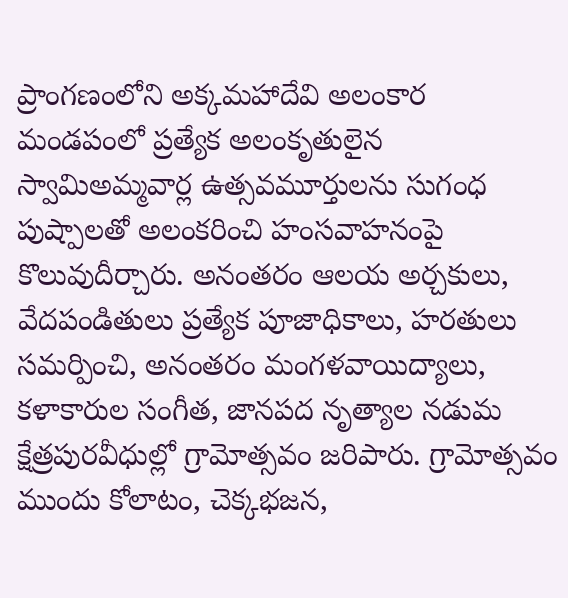ప్రాంగణంలోని అక్కమహాదేవి అలంకార మండపంలో ప్రత్యేక అలంకృతులైన స్వామిఅమ్మవార్ల ఉత్సవమూర్తులను సుగంధ పుష్పాలతో అలంకరించి హంసవాహనంపై కొలువుదీర్చారు. అనంతరం ఆలయ అర్చకులు, వేదపండితులు ప్రత్యేక పూజాధికాలు, హరతులు సమర్పించి, అనంతరం మంగళవాయిద్యాలు, కళాకారుల సంగీత, జానపద నృత్యాల నడుమ క్షేత్రపురవీధుల్లో గ్రామోత్సవం జరిపారు. గ్రామోత్సవం ముందు కోలాటం, చెక్కభజన,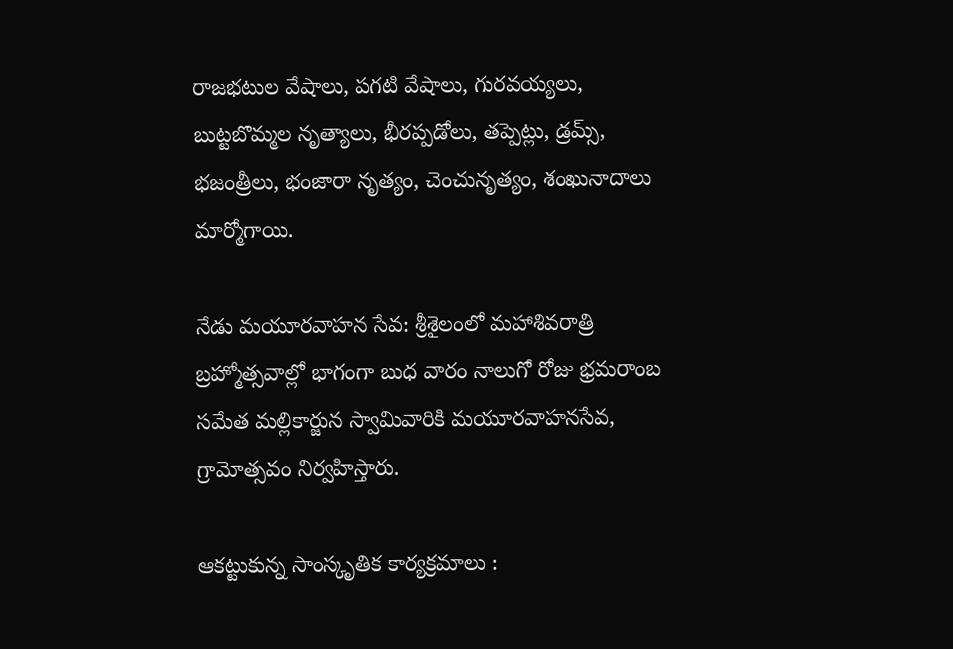రాజభటుల వేషాలు, పగటి వేషాలు, గురవయ్యలు, బుట్టబొమ్మల నృత్యాలు, భీరప్పడోలు, తప్పెట్లు, డ్రమ్స్‌, భజంత్రీలు, భంజారా నృత్యం, చెంచునృత్యం, శంఖునాదాలు మార్మోగాయి.

నేడు మయూరవాహన సేవ: శ్రీశైలంలో మహాశివరాత్రి బ్రహ్మోత్సవాల్లో భాగంగా బుధ వారం నాలుగో రోజు భ్రమరాంబ సమేత మల్లికార్జున స్వామివారికి మయూరవాహనసేవ, గ్రామోత్సవం నిర్వహిస్తారు.

ఆకట్టుకున్న సాంస్కృతిక కార్యక్రమాలు :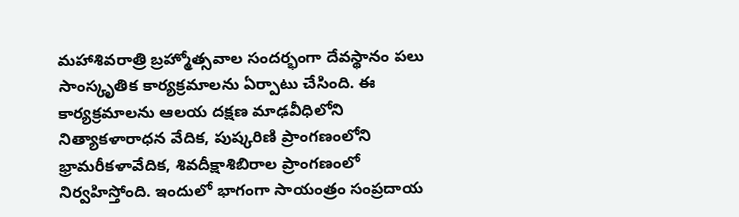మహాశివరాత్రి బ్రహ్మోత్సవాల సందర్భంగా దేవస్థానం పలు సాంస్కృతిక కార్యక్రమాలను ఏర్పాటు చేసింది. ఈ కార్యక్రమాలను ఆలయ దక్షణ మాఢవీధిలోని నిత్యాకళారాధన వేదిక, పుష్కరిణి ప్రాంగణంలోని భ్రామరీకళావేదిక, శివదీక్షాశిబిరాల ప్రాంగణంలో నిర్వహిస్తోంది. ఇందులో భాగంగా సాయంత్రం సంప్రదాయ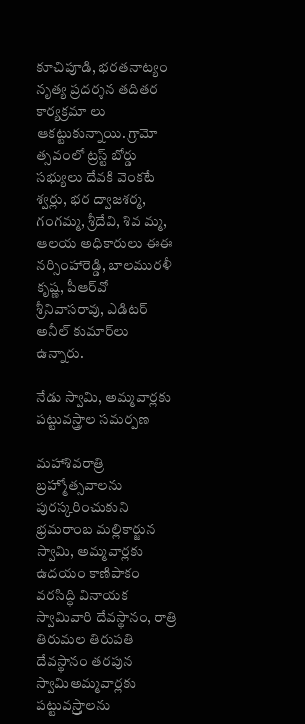కూచిపూడి, భరతనాట్యం నృత్య ప్రదర్శన తదితర కార్యక్రమా లు ఆకట్టుకున్నాయి. గ్రామో త్సవంలో ట్రస్ట్‌ బోర్డు సభ్యులు దేవకి వెంకటే శ్వర్లు, భర ద్వాజశర్మ, గంగమ్మ, శ్రీదేవి, శివ మ్మ, ఆలయ అధికారులు ఈఈ నర్సింహారెడ్డి, బాలమురళీ కృష్ణ, పీఆర్‌వో శ్రీనివాసరావు, ఎడిటర్‌ అనీల్‌ కుమార్‌లు ఉన్నారు.

నేడు స్వామి, అమ్మవార్లకు పట్టువస్త్రాల సమర్పణ

మహాశివరాత్రి బ్రహ్మోత్సవాలను పురస్కరించుకుని భ్రమరాంబ మల్లికార్జున స్వామి, అమ్మవార్లకు ఉదయం కాణిపాకం వరసిద్ధి వినాయక స్వామివారి దేవస్థానం, రాత్రి తిరుమల తిరుపతి దేవస్థానం తరపున స్వామిఅమ్మవార్లకు పట్టువస్ర్తాలను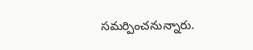సమర్పించనున్నారు.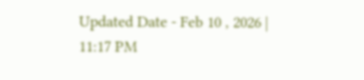Updated Date - Feb 10 , 2026 | 11:17 PM